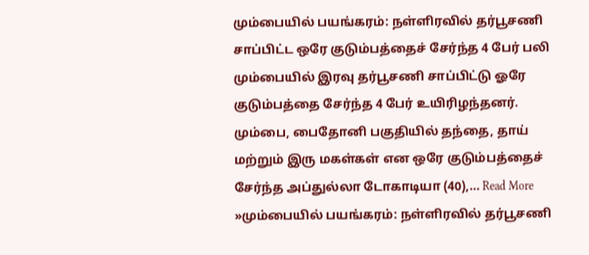மும்பையில் பயங்கரம்: நள்ளிரவில் தர்பூசணி சாப்பிட்ட ஒரே குடும்பத்தைச் சேர்ந்த 4 பேர் பலி
மும்பையில் இரவு தர்பூசணி சாப்பிட்டு ஓரே குடும்பத்தை சேர்ந்த 4 பேர் உயிரிழந்தனர். மும்பை, பைதோனி பகுதியில் தந்தை, தாய் மற்றும் இரு மகள்கள் என ஒரே குடும்பத்தைச் சேர்ந்த அப்துல்லா டோகாடியா (40),… Read More »மும்பையில் பயங்கரம்: நள்ளிரவில் தர்பூசணி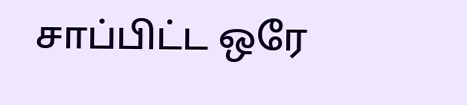சாப்பிட்ட ஒரே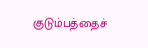குடும்பத்தைச்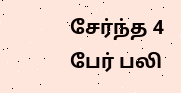சேர்ந்த 4 பேர் பலி